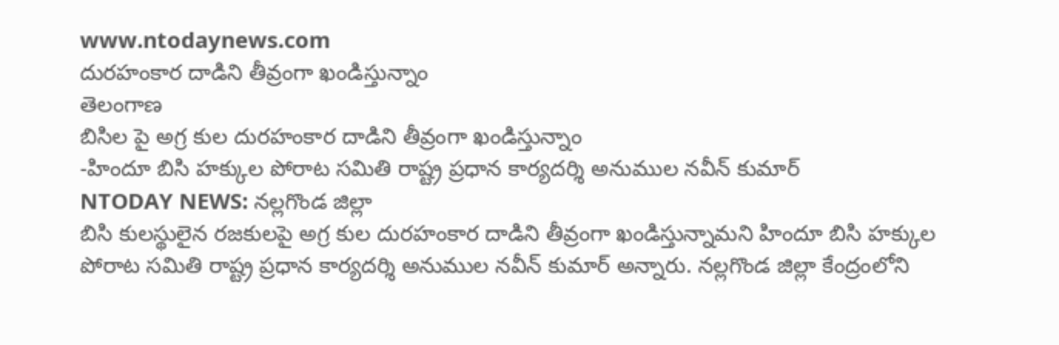www.ntodaynews.com
దురహంకార దాడిని తీవ్రంగా ఖండిస్తున్నాం
తెలంగాణ
బిసిల పై అగ్ర కుల దురహంకార దాడిని తీవ్రంగా ఖండిస్తున్నాం
-హిందూ బిసి హక్కుల పోరాట సమితి రాష్ట్ర ప్రధాన కార్యదర్శి అనుముల నవీన్ కుమార్
NTODAY NEWS: నల్లగొండ జిల్లా
బిసి కులస్థులైన రజకులపై అగ్ర కుల దురహంకార దాడిని తీవ్రంగా ఖండిస్తున్నామని హిందూ బిసి హక్కుల పోరాట సమితి రాష్ట్ర ప్రధాన కార్యదర్శి అనుముల నవీన్ కుమార్ అన్నారు. నల్లగొండ జిల్లా కేంద్రంలోని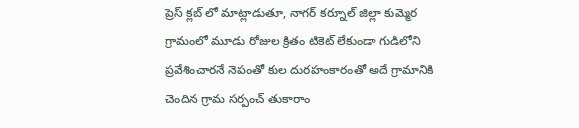ప్రెస్ క్లబ్ లో మాట్లాడుతూ, నాగర్ కర్నూల్ జిల్లా కుమ్మెర గ్రామంలో మూడు రోజుల క్రితం టికెట్ లేకుండా గుడిలోని ప్రవేశించారనే నెపంతో కుల దురహంకారంతో అదే గ్రామానికి చెందిన గ్రామ సర్పంచ్ తుకారాం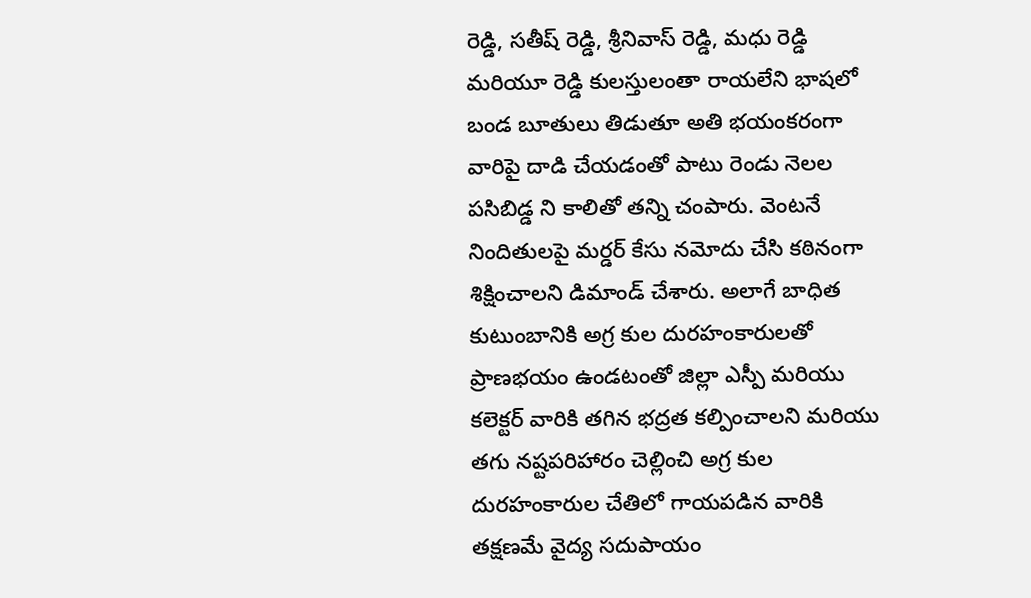రెడ్డి, సతీష్ రెడ్డి, శ్రీనివాస్ రెడ్డి, మధు రెడ్డి మరియూ రెడ్డి కులస్తులంతా రాయలేని భాషలో బండ బూతులు తిడుతూ అతి భయంకరంగా వారిపై దాడి చేయడంతో పాటు రెండు నెలల పసిబిడ్డ ని కాలితో తన్ని చంపారు. వెంటనే నిందితులపై మర్డర్ కేసు నమోదు చేసి కఠినంగా శిక్షించాలని డిమాండ్ చేశారు. అలాగే బాధిత కుటుంబానికి అగ్ర కుల దురహంకారులతో ప్రాణభయం ఉండటంతో జిల్లా ఎస్పీ మరియు కలెక్టర్ వారికి తగిన భద్రత కల్పించాలని మరియు తగు నష్టపరిహారం చెల్లించి అగ్ర కుల దురహంకారుల చేతిలో గాయపడిన వారికి తక్షణమే వైద్య సదుపాయం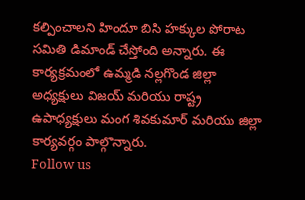కల్పించాలని హిందూ బిసి హక్కుల పోరాట సమితి డిమాండ్ చేస్తోంది అన్నారు. ఈ కార్యక్రమంలో ఉమ్మడి నల్లగొండ జిల్లా అధ్యక్షులు విజయ్ మరియు రాష్ట్ర ఉపాధ్యక్షులు మంగ శివకుమార్ మరియు జిల్లా కార్యవర్గం పాల్గొన్నారు.
Follow us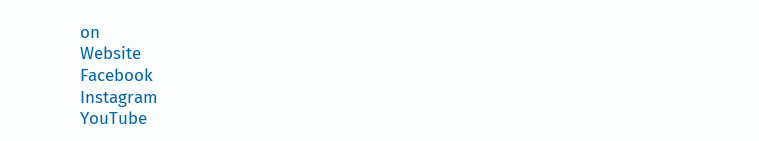on
Website
Facebook
Instagram
YouTube